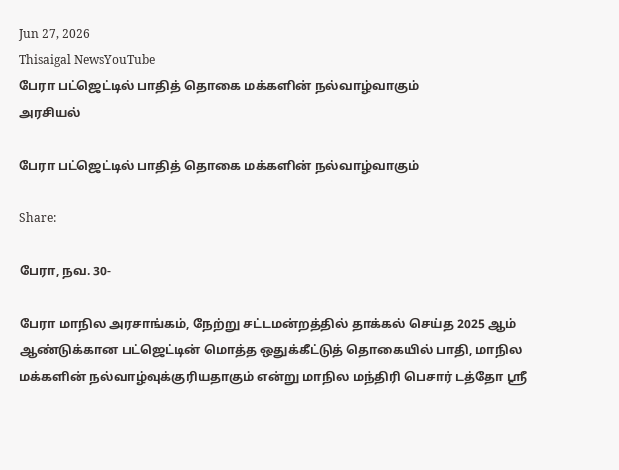Jun 27, 2026
Thisaigal NewsYouTube
பேரா பட்ஜெட்டில் பாதித் தொகை மக்களின் நல்வாழ்வாகும்
அரசியல்

பேரா பட்ஜெட்டில் பாதித் தொகை மக்களின் நல்வாழ்வாகும்

Share:

பேரா, நவ. 30-

பேரா மாநில அரசாங்கம், நேற்று சட்டமன்றத்தில் தாக்கல் செய்த 2025 ஆம் ஆண்டுக்கான பட்ஜெட்டின் மொத்த ஒதுக்கீட்டுத் தொகையில் பாதி, மாநில மக்களின் நல்வாழ்வுக்குரியதாகும் என்று மாநில மந்திரி பெசார் டத்தோ ஸ்ரீ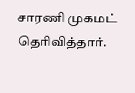சாரணி முகமட் தெரிவித்தார்.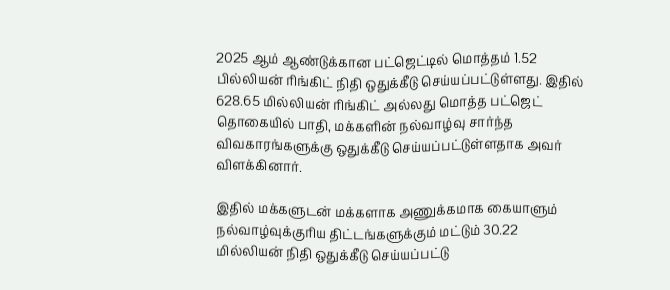2025 ஆம் ஆண்டுக்கான பட்ஜெட்டில் மொத்தம் 1.52 பில்லியன் ரிங்கிட் நிதி ஒதுக்கீடு செய்யப்பட்டுள்ளது. இதில் 628.65 மில்லியன் ரிங்கிட் அல்லது மொத்த பட்ஜெட் தொகையில் பாதி, மக்களின் நல்வாழ்வு சார்ந்த விவகாரங்களுக்கு ஒதுக்கீடு செய்யப்பட்டுள்ளதாக அவர் விளக்கினார்.

இதில் மக்களுடன் மக்களாக அணுக்கமாக கையாளும் நல்வாழ்வுக்குரிய திட்டங்களுக்கும் மட்டும் 30.22 மில்லியன் நிதி ஒதுக்கீடு செய்யப்பட்டு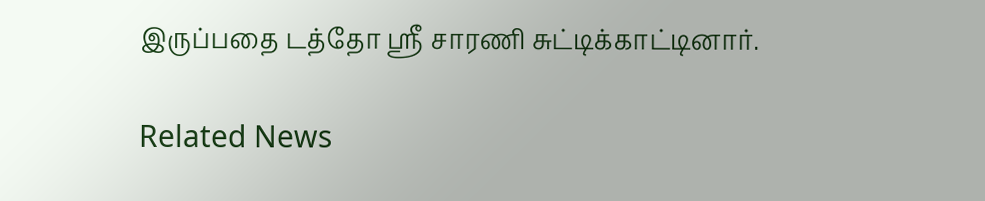இருப்பதை டத்தோ ஸ்ரீ சாரணி சுட்டிக்காட்டினார்.

Related News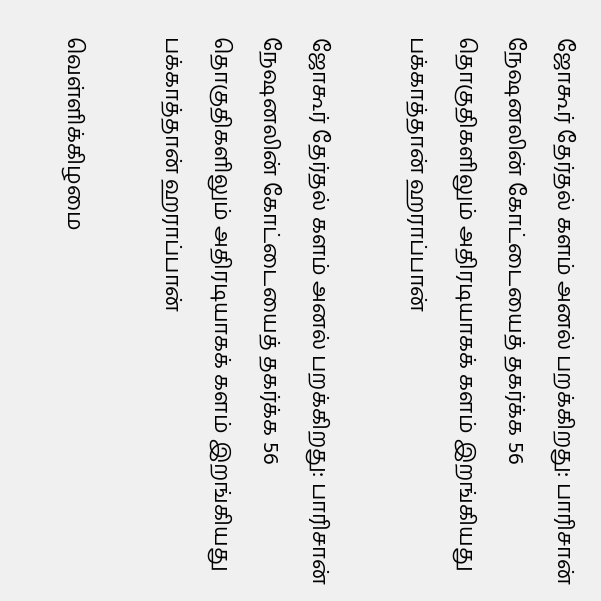ஜோகூர் தேர்தல் களம் அனல் பறக்கிறது: பாரிசான் நேஷனலின் கோட்டையைத் தகர்க்க 56 தொகுதிகளிலும் அதிரடியாகக் களம் இறங்கியது பக்காத்தான் ஹராப்பான்

ஜோகூர் தேர்தல் களம் அனல் பறக்கிறது: பாரிசான் நேஷனலின் கோட்டையைத் தகர்க்க 56 தொகுதிகளிலும் அதிரடியாகக் களம் இறங்கியது பக்காத்தான் ஹராப்பான்

வெள்ளிக்கிழமை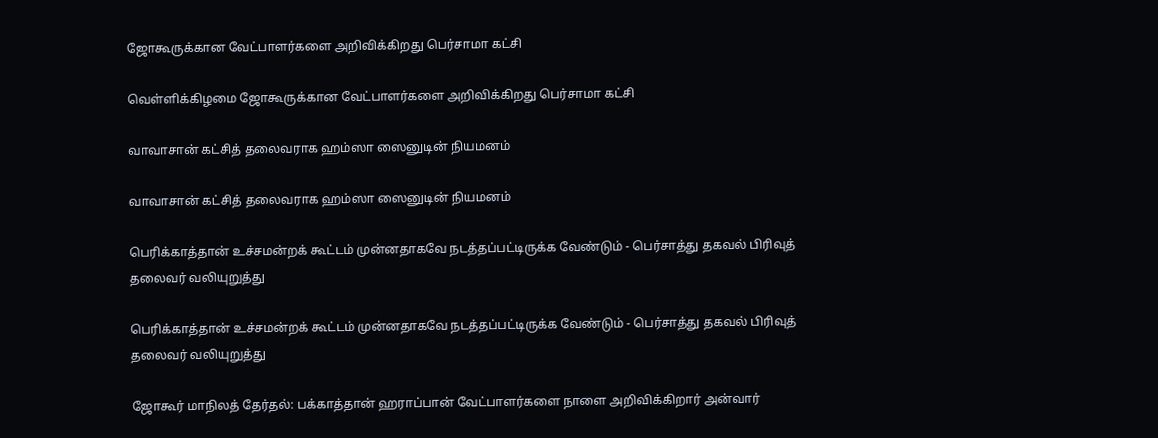ஜோகூருக்கான வேட்பாளர்களை அறிவிக்கிறது பெர்சாமா கட்சி

வெள்ளிக்கிழமை ஜோகூருக்கான வேட்பாளர்களை அறிவிக்கிறது பெர்சாமா கட்சி

வாவாசான் கட்சித் தலைவராக ஹம்ஸா ஸைனுடின் நியமனம்

வாவாசான் கட்சித் தலைவராக ஹம்ஸா ஸைனுடின் நியமனம்

பெரிக்காத்தான் உச்சமன்றக் கூட்டம் முன்னதாகவே நடத்தப்பட்டிருக்க வேண்டும் - பெர்சாத்து தகவல் பிரிவுத் தலைவர் வலியுறுத்து

பெரிக்காத்தான் உச்சமன்றக் கூட்டம் முன்னதாகவே நடத்தப்பட்டிருக்க வேண்டும் - பெர்சாத்து தகவல் பிரிவுத் தலைவர் வலியுறுத்து

ஜோகூர் மாநிலத் தேர்தல்: பக்காத்தான் ஹராப்பான் வேட்பாளர்களை நாளை அறிவிக்கிறார் அன்வார்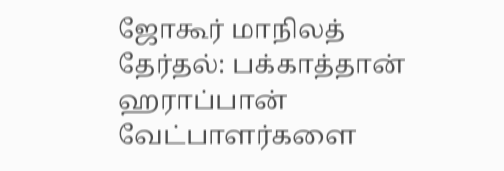ஜோகூர் மாநிலத் தேர்தல்: பக்காத்தான் ஹராப்பான் வேட்பாளர்களை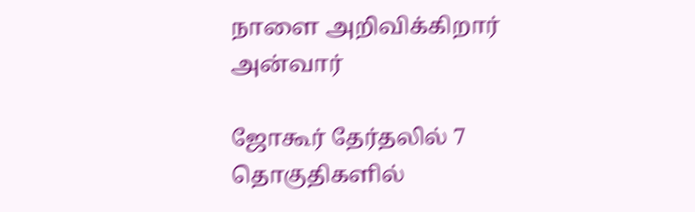நாளை அறிவிக்கிறார் அன்வார்

ஜோகூர் தேர்தலில் 7 தொகுதிகளில்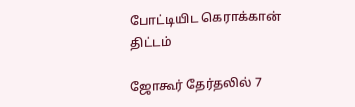போட்டியிட கெராக்கான் திட்டம்

ஜோகூர் தேர்தலில் 7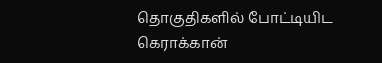தொகுதிகளில் போட்டியிட கெராக்கான்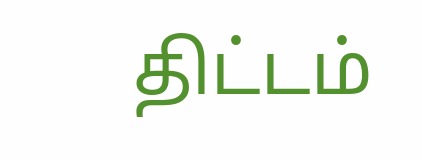திட்டம்